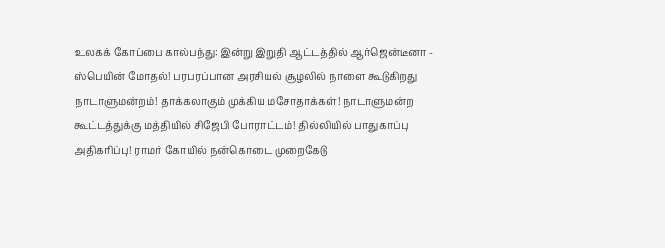உலகக் கோப்பை கால்பந்து: இன்று இறுதி ஆட்டத்தில் ஆர்ஜென்டீனா - ஸ்பெயின் மோதல்! பரபரப்பான அரசியல் சூழலில் நாளை கூடுகிறது நாடாளுமன்றம்! தாக்கலாகும் முக்கிய மசோதாக்கள்! நாடாளுமன்ற கூட்டத்துக்கு மத்தியில் சிஜேபி போராட்டம்! தில்லியில் பாதுகாப்பு அதிகரிப்பு! ராமர் கோயில் நன்கொடை முறைகேடு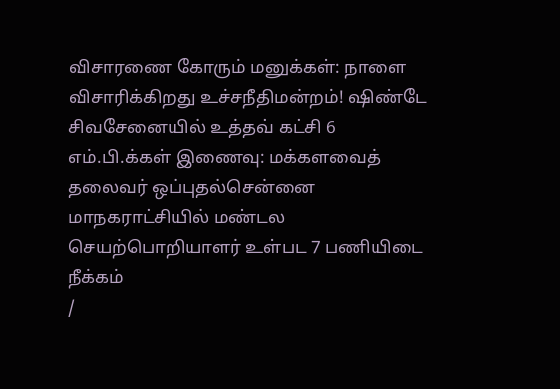விசாரணை கோரும் மனுக்கள்: நாளை விசாரிக்கிறது உச்சநீதிமன்றம்! ஷிண்டே சிவசேனையில் உத்தவ் கட்சி 6 எம்.பி.க்கள் இணைவு: மக்களவைத் தலைவர் ஒப்புதல்சென்னை மாநகராட்சியில் மண்டல செயற்பொறியாளர் உள்பட 7 பணியிடை நீக்கம்
/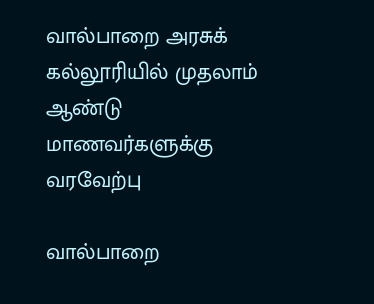வால்பாறை அரசுக் கல்லூரியில் முதலாம் ஆண்டு மாணவர்களுக்கு வரவேற்பு

வால்பாறை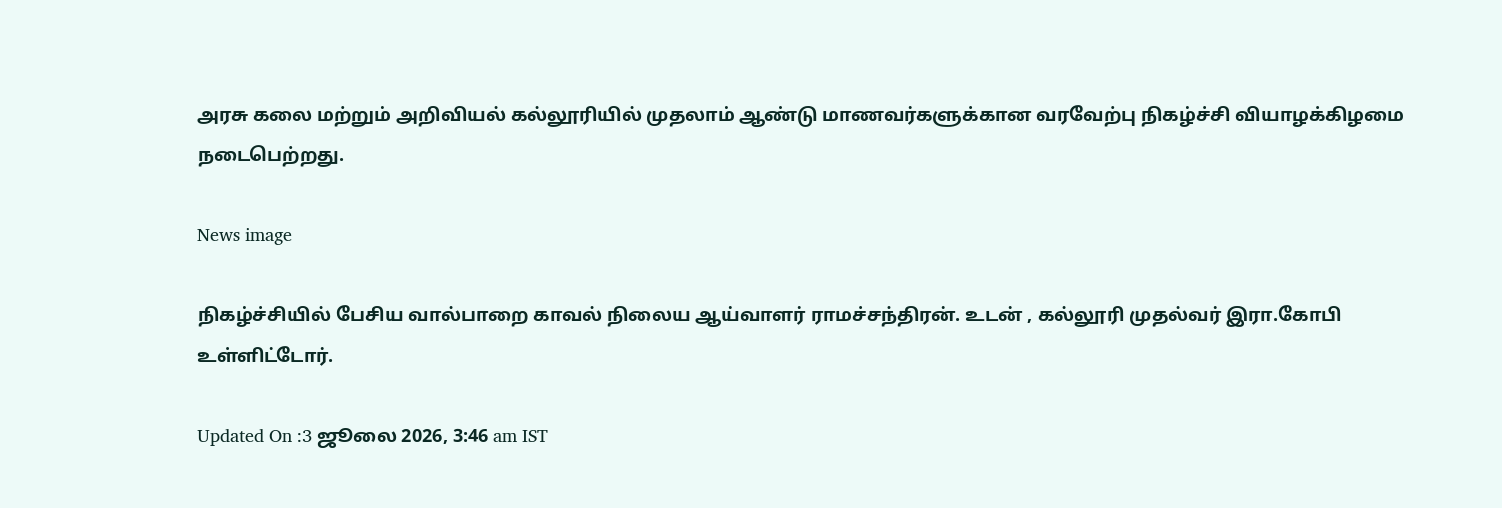அரசு கலை மற்றும் அறிவியல் கல்லூரியில் முதலாம் ஆண்டு மாணவர்களுக்கான வரவேற்பு நிகழ்ச்சி வியாழக்கிழமை நடைபெற்றது.

News image

நிகழ்ச்சியில் பேசிய வால்பாறை காவல் நிலைய ஆய்வாளர் ராமச்சந்திரன். உடன் , கல்லூரி முதல்வர் இரா.கோபி உள்ளிட்டோர்.

Updated On :3 ஜூலை 2026, 3:46 am IST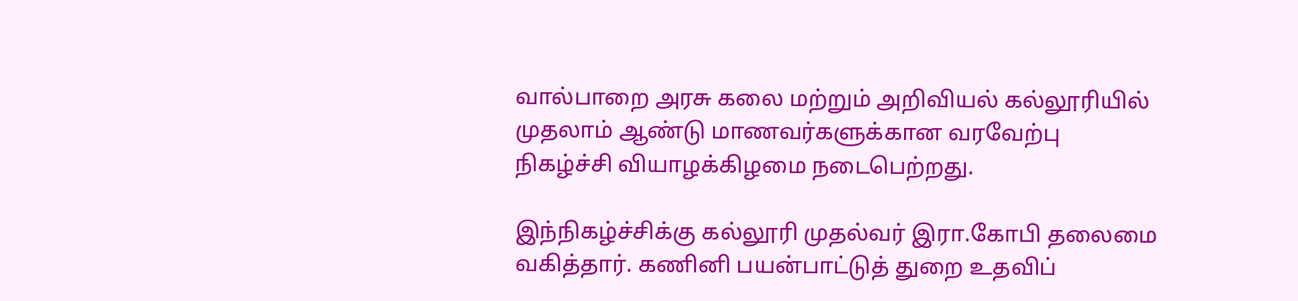வால்பாறை அரசு கலை மற்றும் அறிவியல் கல்லூரியில் முதலாம் ஆண்டு மாணவர்களுக்கான வரவேற்பு நிகழ்ச்சி வியாழக்கிழமை நடைபெற்றது.

இந்நிகழ்ச்சிக்கு கல்லூரி முதல்வர் இரா.கோபி தலைமை வகித்தார். கணினி பயன்பாட்டுத் துறை உதவிப்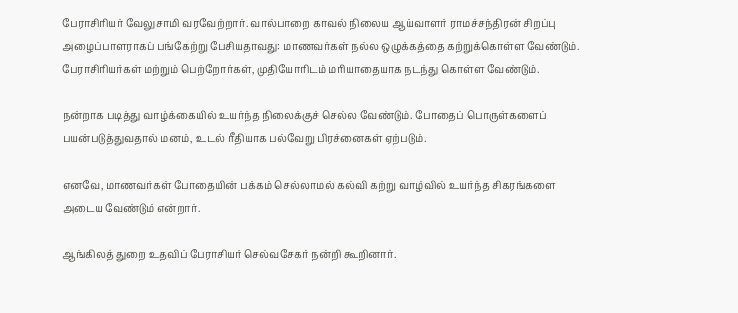பேராசிரியர் வேலுசாமி வரவேற்றார். வால்பாறை காவல் நிலைய ஆய்வாளர் ராமச்சந்திரன் சிறப்பு அழைப்பாளராகப் பங்கேற்று பேசியதாவது: மாணவர்கள் நல்ல ஒழுக்கத்தை கற்றுக்கொள்ள வேண்டும். பேராசிரியர்கள் மற்றும் பெற்றோர்கள், முதியோரிடம் மரியாதையாக நடந்து கொள்ள வேண்டும்.

நன்றாக படித்து வாழ்க்கையில் உயர்ந்த நிலைக்குச் செல்ல வேண்டும். போதைப் பொருள்களைப் பயன்படுத்துவதால் மனம், உடல் ரீதியாக பல்வேறு பிரச்னைகள் ஏற்படும்.

எனவே, மாணவர்கள் போதையின் பக்கம் செல்லாமல் கல்வி கற்று வாழ்வில் உயர்ந்த சிகரங்களை அடைய வேண்டும் என்றார்.

ஆங்கிலத் துறை உதவிப் பேராசியர் செல்வசேகர் நன்றி கூறினார்.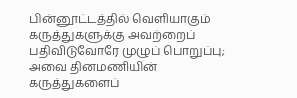பின்னூட்டத்தில் வெளியாகும் கருத்துகளுக்கு அவற்றைப் பதிவிடுவோரே முழுப் பொறுப்பு; அவை தினமணியின் கருத்துகளைப்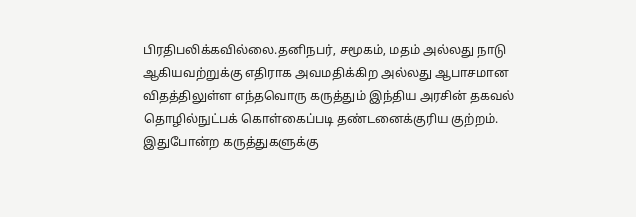பிரதிபலிக்கவில்லை.தனிநபர், சமூகம், மதம் அல்லது நாடு ஆகியவற்றுக்கு எதிராக அவமதிக்கிற அல்லது ஆபாசமான விதத்திலுள்ள எந்தவொரு கருத்தும் இந்திய அரசின் தகவல் தொழில்நுட்பக் கொள்கைப்படி தண்டனைக்குரிய குற்றம். இதுபோன்ற கருத்துகளுக்கு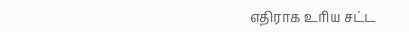எதிராக உரிய சட்ட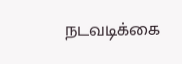நடவடிக்கை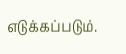எடுக்கப்படும்.